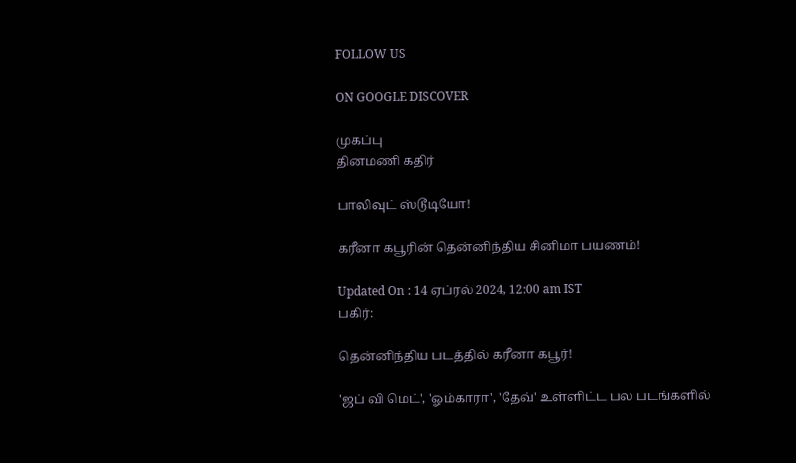FOLLOW US

ON GOOGLE DISCOVER

முகப்பு
தினமணி கதிர்

பாலிவுட் ஸ்டூடியோ!

கரீனா கபூரின் தென்னிந்திய சினிமா பயணம்!

Updated On : 14 ஏப்ரல் 2024, 12:00 am IST
பகிர்:

தென்னிந்திய படத்தில் கரீனா கபூர்!

'ஜப் வி மெட்', 'ஓம்காரா', 'தேவ்' உள்ளிட்ட பல படங்களில்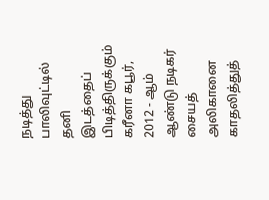நடித்து பாலிவுட்டில் தனி இடத்தைப் பிடித்திருக்கும் கரீனா கபூர், 2012 - ஆம் ஆண்டு நடிகர் சையத் அலிகானை காதலித்துத்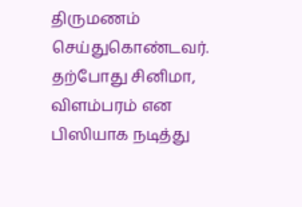திருமணம் செய்துகொண்டவர். தற்போது சினிமா, விளம்பரம் என பிஸியாக நடித்து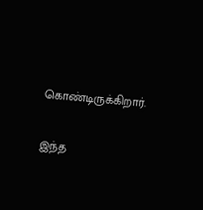கொண்டிருக்கிறார்.

இந்த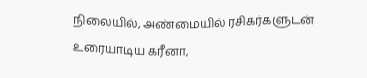நிலையில், அண்மையில் ரசிகர்களுடன் உரையாடிய கரீனா,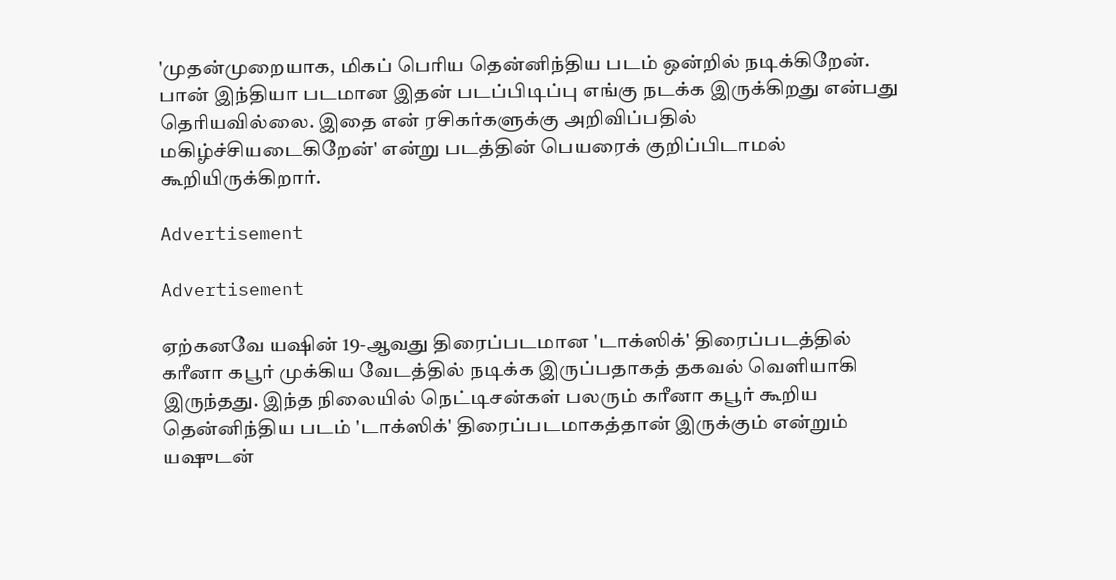'முதன்முறையாக, மிகப் பெரிய தென்னிந்திய படம் ஒன்றில் நடிக்கிறேன். பான் இந்தியா படமான இதன் படப்பிடிப்பு எங்கு நடக்க இருக்கிறது என்பது தெரியவில்லை. இதை என் ரசிகர்களுக்கு அறிவிப்பதில் மகிழ்ச்சியடைகிறேன்' என்று படத்தின் பெயரைக் குறிப்பிடாமல் கூறியிருக்கிறார்.

Advertisement

Advertisement

ஏற்கனவே யஷின் 19-ஆவது திரைப்படமான 'டாக்ஸிக்' திரைப்படத்தில் கரீனா கபூர் முக்கிய வேடத்தில் நடிக்க இருப்பதாகத் தகவல் வெளியாகி இருந்தது. இந்த நிலையில் நெட்டிசன்கள் பலரும் கரீனா கபூர் கூறிய தென்னிந்திய படம் 'டாக்ஸிக்' திரைப்படமாகத்தான் இருக்கும் என்றும் யஷுடன்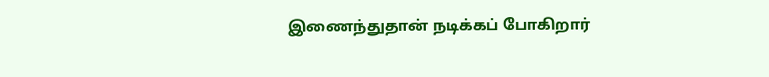இணைந்துதான் நடிக்கப் போகிறார்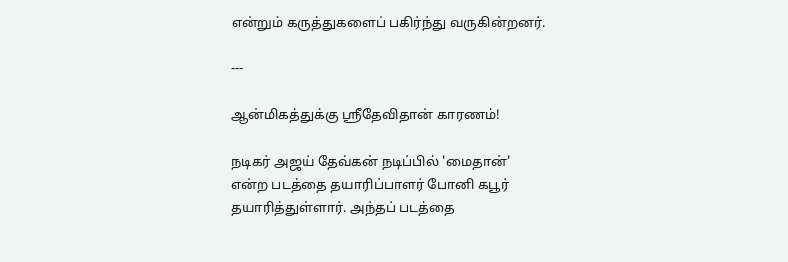என்றும் கருத்துகளைப் பகிர்ந்து வருகின்றனர்.

---

ஆன்மிகத்துக்கு ஸ்ரீதேவிதான் காரணம்!

நடிகர் அஜய் தேவ்கன் நடிப்பில் 'மைதான்' என்ற படத்தை தயாரிப்பாளர் போனி கபூர் தயாரித்துள்ளார். அந்தப் படத்தை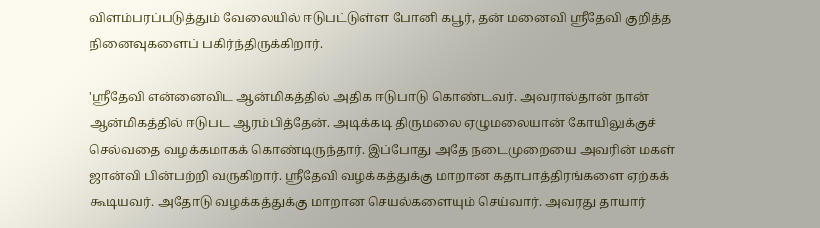விளம்பரப்படுத்தும் வேலையில் ஈடுபட்டுள்ள போனி கபூர், தன் மனைவி ஸ்ரீதேவி குறித்த நினைவுகளைப் பகிர்ந்திருக்கிறார்.

'ஸ்ரீதேவி என்னைவிட ஆன்மிகத்தில் அதிக ஈடுபாடு கொண்டவர். அவரால்தான் நான் ஆன்மிகத்தில் ஈடுபட ஆரம்பித்தேன். அடிக்கடி திருமலை ஏழுமலையான் கோயிலுக்குச் செல்வதை வழக்கமாகக் கொண்டிருந்தார். இப்போது அதே நடைமுறையை அவரின் மகள் ஜான்வி பின்பற்றி வருகிறார். ஸ்ரீதேவி வழக்கத்துக்கு மாறான கதாபாத்திரங்களை ஏற்கக் கூடியவர். அதோடு வழக்கத்துக்கு மாறான செயல்களையும் செய்வார். அவரது தாயார்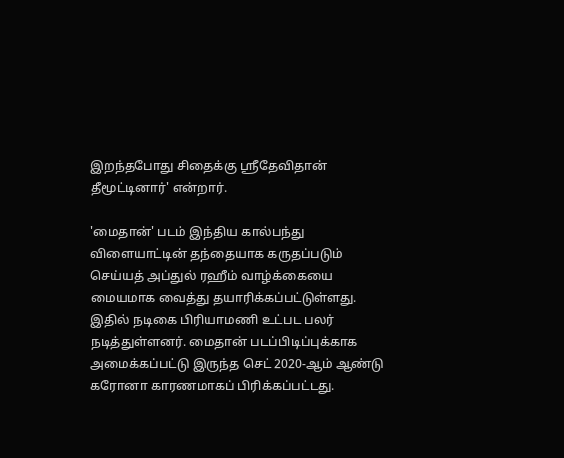இறந்தபோது சிதைக்கு ஸ்ரீதேவிதான் தீமூட்டினார்' என்றார்.

'மைதான்' படம் இந்திய கால்பந்து விளையாட்டின் தந்தையாக கருதப்படும் செய்யத் அப்துல் ரஹீம் வாழ்க்கையை மையமாக வைத்து தயாரிக்கப்பட்டுள்ளது. இதில் நடிகை பிரியாமணி உட்பட பலர் நடித்துள்ளனர். மைதான் படப்பிடிப்புக்காக அமைக்கப்பட்டு இருந்த செட் 2020-ஆம் ஆண்டு கரோனா காரணமாகப் பிரிக்கப்பட்டது.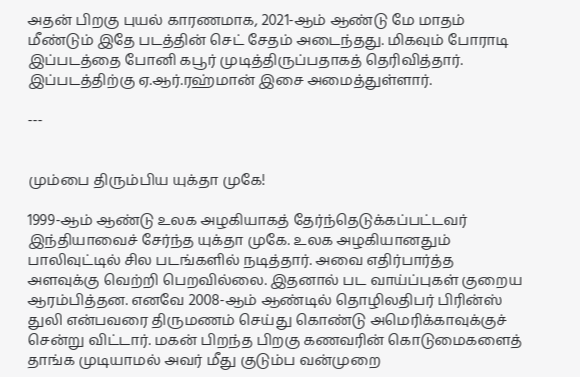அதன் பிறகு புயல் காரணமாக, 2021-ஆம் ஆண்டு மே மாதம் மீண்டும் இதே படத்தின் செட் சேதம் அடைந்தது. மிகவும் போராடி இப்படத்தை போனி கபூர் முடித்திருப்பதாகத் தெரிவித்தார். இப்படத்திற்கு ஏ.ஆர்.ரஹ்மான் இசை அமைத்துள்ளார்.

---


மும்பை திரும்பிய யுக்தா முகே!

1999-ஆம் ஆண்டு உலக அழகியாகத் தேர்ந்தெடுக்கப்பட்டவர் இந்தியாவைச் சேர்ந்த யுக்தா முகே. உலக அழகியானதும் பாலிவுட்டில் சில படங்களில் நடித்தார். அவை எதிர்பார்த்த அளவுக்கு வெற்றி பெறவில்லை. இதனால் பட வாய்ப்புகள் குறைய ஆரம்பித்தன. எனவே 2008-ஆம் ஆண்டில் தொழிலதிபர் பிரின்ஸ் துலி என்பவரை திருமணம் செய்து கொண்டு அமெரிக்காவுக்குச் சென்று விட்டார். மகன் பிறந்த பிறகு கணவரின் கொடுமைகளைத் தாங்க முடியாமல் அவர் மீது குடும்ப வன்முறை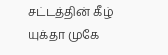சட்டத்தின் கீழ் யுக்தா முகே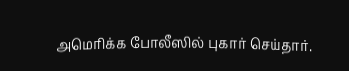அமெரிக்க போலீஸில் புகார் செய்தார்.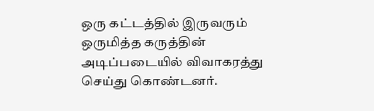ஒரு கட்டத்தில் இருவரும் ஒருமித்த கருத்தின் அடிப்படையில் விவாகரத்து செய்து கொண்டனர்.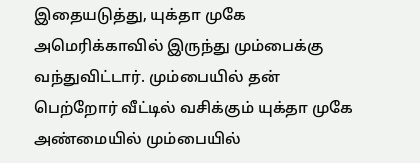இதையடுத்து, யுக்தா முகே அமெரிக்காவில் இருந்து மும்பைக்கு வந்துவிட்டார். மும்பையில் தன் பெற்றோர் வீட்டில் வசிக்கும் யுக்தா முகே அண்மையில் மும்பையில்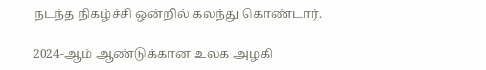நடந்த நிகழ்ச்சி ஒன்றில் கலந்து கொண்டார்.

2024-ஆம் ஆண்டுக்கான உலக அழகி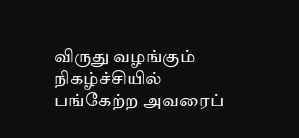விருது வழங்கும் நிகழ்ச்சியில் பங்கேற்ற அவரைப்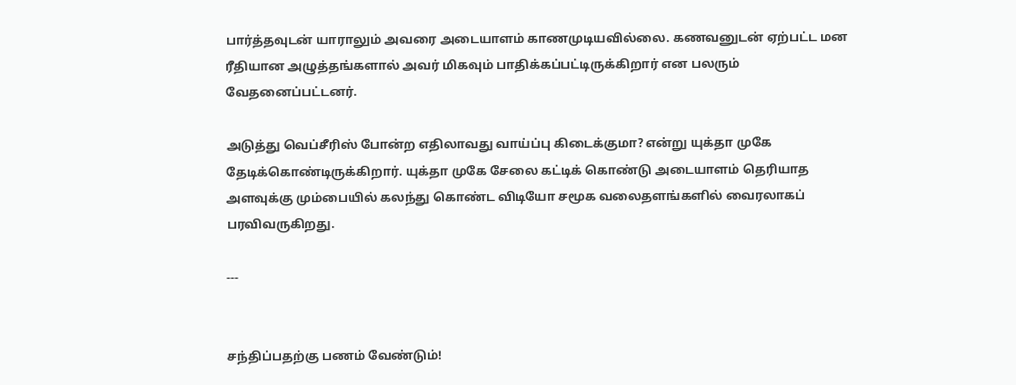பார்த்தவுடன் யாராலும் அவரை அடையாளம் காணமுடியவில்லை. கணவனுடன் ஏற்பட்ட மன ரீதியான அழுத்தங்களால் அவர் மிகவும் பாதிக்கப்பட்டிருக்கிறார் என பலரும் வேதனைப்பட்டனர்.

அடுத்து வெப்சீரிஸ் போன்ற எதிலாவது வாய்ப்பு கிடைக்குமா? என்று யுக்தா முகே தேடிக்கொண்டிருக்கிறார். யுக்தா முகே சேலை கட்டிக் கொண்டு அடையாளம் தெரியாத அளவுக்கு மும்பையில் கலந்து கொண்ட விடியோ சமூக வலைதளங்களில் வைரலாகப் பரவிவருகிறது.

---


சந்திப்பதற்கு பணம் வேண்டும்!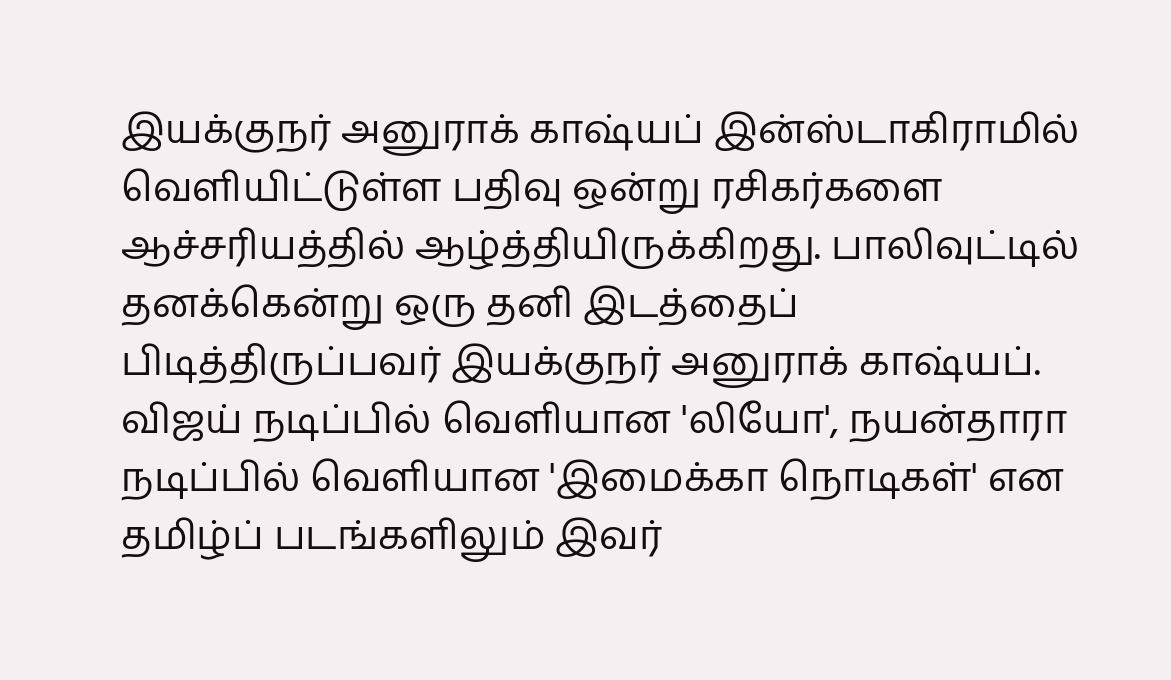இயக்குநர் அனுராக் காஷ்யப் இன்ஸ்டாகிராமில் வெளியிட்டுள்ள பதிவு ஒன்று ரசிகர்களை ஆச்சரியத்தில் ஆழ்த்தியிருக்கிறது. பாலிவுட்டில் தனக்கென்று ஒரு தனி இடத்தைப் பிடித்திருப்பவர் இயக்குநர் அனுராக் காஷ்யப். விஜய் நடிப்பில் வெளியான 'லியோ', நயன்தாரா நடிப்பில் வெளியான 'இமைக்கா நொடிகள்' என தமிழ்ப் படங்களிலும் இவர்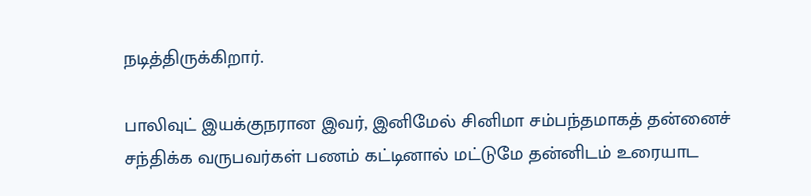நடித்திருக்கிறார்.

பாலிவுட் இயக்குநரான இவர், இனிமேல் சினிமா சம்பந்தமாகத் தன்னைச் சந்திக்க வருபவர்கள் பணம் கட்டினால் மட்டுமே தன்னிடம் உரையாட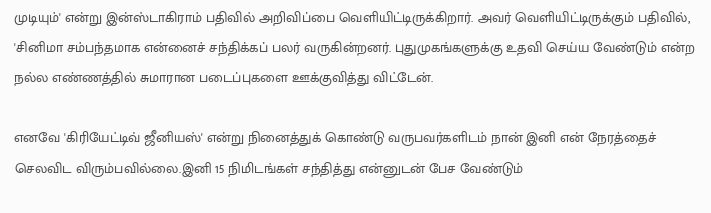முடியும்' என்று இன்ஸ்டாகிராம் பதிவில் அறிவிப்பை வெளியிட்டிருக்கிறார். அவர் வெளியிட்டிருக்கும் பதிவில், 'சினிமா சம்பந்தமாக என்னைச் சந்திக்கப் பலர் வருகின்றனர். புதுமுகங்களுக்கு உதவி செய்ய வேண்டும் என்ற நல்ல எண்ணத்தில் சுமாரான படைப்புகளை ஊக்குவித்து விட்டேன்.

எனவே 'கிரியேட்டிவ் ஜீனியஸ்' என்று நினைத்துக் கொண்டு வருபவர்களிடம் நான் இனி என் நேரத்தைச் செலவிட விரும்பவில்லை.இனி 15 நிமிடங்கள் சந்தித்து என்னுடன் பேச வேண்டும்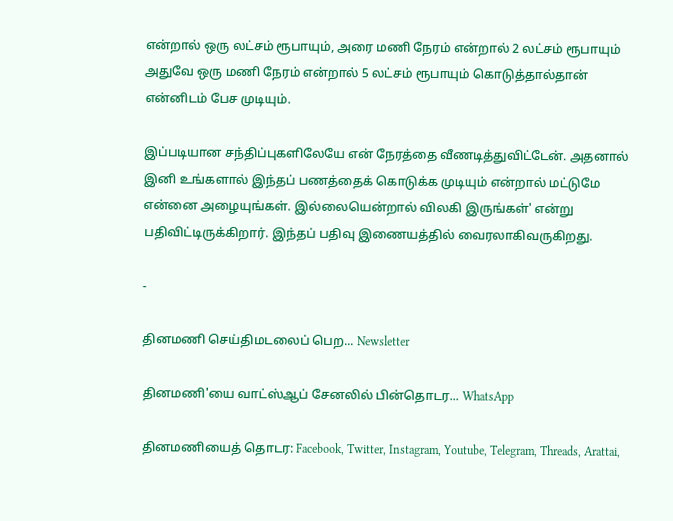என்றால் ஒரு லட்சம் ரூபாயும், அரை மணி நேரம் என்றால் 2 லட்சம் ரூபாயும் அதுவே ஒரு மணி நேரம் என்றால் 5 லட்சம் ரூபாயும் கொடுத்தால்தான் என்னிடம் பேச முடியும்.

இப்படியான சந்திப்புகளிலேயே என் நேரத்தை வீணடித்துவிட்டேன். அதனால் இனி உங்களால் இந்தப் பணத்தைக் கொடுக்க முடியும் என்றால் மட்டுமே என்னை அழையுங்கள். இல்லையென்றால் விலகி இருங்கள்' என்று பதிவிட்டிருக்கிறார். இந்தப் பதிவு இணையத்தில் வைரலாகிவருகிறது.

-

தினமணி செய்திமடலைப் பெற... Newsletter

தினமணி'யை வாட்ஸ்ஆப் சேனலில் பின்தொடர... WhatsApp

தினமணியைத் தொடர: Facebook, Twitter, Instagram, Youtube, Telegram, Threads, Arattai,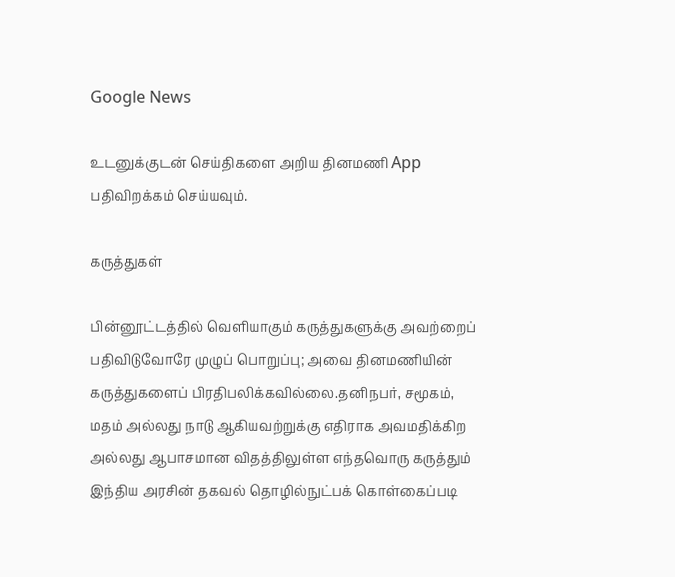Google News

உடனுக்குடன் செய்திகளை அறிய தினமணி App பதிவிறக்கம் செய்யவும்.

கருத்துகள்

பின்னூட்டத்தில் வெளியாகும் கருத்துகளுக்கு அவற்றைப் பதிவிடுவோரே முழுப் பொறுப்பு; அவை தினமணியின் கருத்துகளைப் பிரதிபலிக்கவில்லை.தனிநபர், சமூகம், மதம் அல்லது நாடு ஆகியவற்றுக்கு எதிராக அவமதிக்கிற அல்லது ஆபாசமான விதத்திலுள்ள எந்தவொரு கருத்தும் இந்திய அரசின் தகவல் தொழில்நுட்பக் கொள்கைப்படி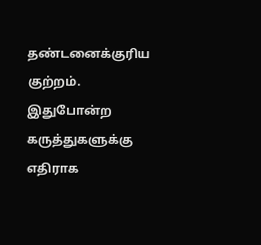தண்டனைக்குரிய குற்றம். இதுபோன்ற கருத்துகளுக்கு எதிராக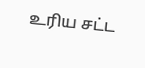உரிய சட்ட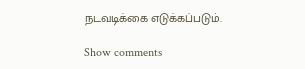நடவடிக்கை எடுக்கப்படும்.

Show comments